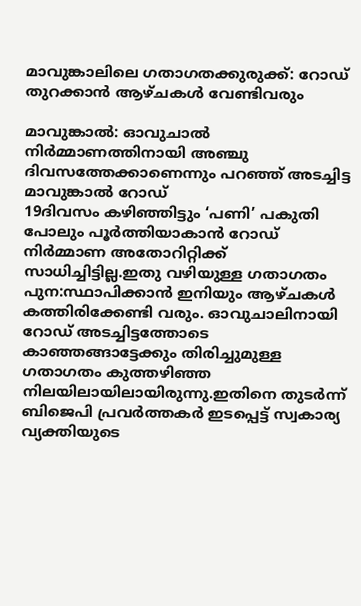മാവുങ്കാലിലെ ഗതാഗതക്കുരുക്ക്: റോഡ് തുറക്കാന്‍ ആഴ്ചകള്‍ വേണ്ടിവരും

മാവുങ്കാല്‍: ഓവുചാല്‍ നിര്‍മ്മാണത്തിനായി അഞ്ചു ദിവസത്തേക്കാണെന്നും പറഞ്ഞ് അടച്ചിട്ട മാവുങ്കാല്‍ റോഡ്
19ദിവസം കഴിഞ്ഞിട്ടും ‘പണി’ പകുതി പോലും പൂര്‍ത്തിയാകാന്‍ റോഡ് നിര്‍മ്മാണ അതോറിറ്റിക്ക് സാധിച്ചിട്ടില്ല.ഇതു വഴിയുള്ള ഗതാഗതം പുന:സ്ഥാപിക്കാന്‍ ഇനിയും ആഴ്ചകള്‍ കത്തിരിക്കേണ്ടി വരും. ഓവുചാലിനായി റോഡ് അടച്ചിട്ടത്തോടെ കാഞ്ഞങ്ങാട്ടേക്കും തിരിച്ചുമുള്ള ഗതാഗതം കുത്തഴിഞ്ഞ നിലയിലായിലായിരുന്നു.ഇതിനെ തുടര്‍ന്ന് ബിജെപി പ്രവര്‍ത്തകര്‍ ഇടപ്പെട്ട് സ്വകാര്യ വ്യക്തിയുടെ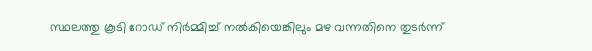സ്ഥലത്തു കൂടി റോഡ് നിര്‍മ്മിച്ച് നല്‍കിയെങ്കിലും മഴ വന്നതിനെ തുടര്‍ന്ന്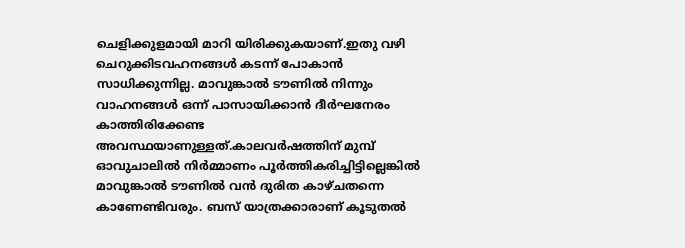ചെളിക്കുളമായി മാറി യിരിക്കുകയാണ്.ഇതു വഴി ചെറുക്കിടവഹനങ്ങള്‍ കടന്ന് പോകാന്‍ സാധിക്കുന്നില്ല. മാവുങ്കാല്‍ ടൗണില്‍ നിന്നും വാഹനങ്ങള്‍ ഒന്ന് പാസായിക്കാന്‍ ദീര്‍ഘനേരം കാത്തിരിക്കേണ്ട അവസ്ഥയാണുള്ളത്.കാലവര്‍ഷത്തിന് മുമ്പ് ഓവുചാലില്‍ നിര്‍മ്മാണം പൂര്‍ത്തികരിച്ചിട്ടില്ലെങ്കില്‍ മാവുങ്കാല്‍ ടൗണില്‍ വന്‍ ദുരിത കാഴ്ചതന്നെ കാണേണ്ടിവരും. ബസ് യാത്രക്കാരാണ് കൂടുതല്‍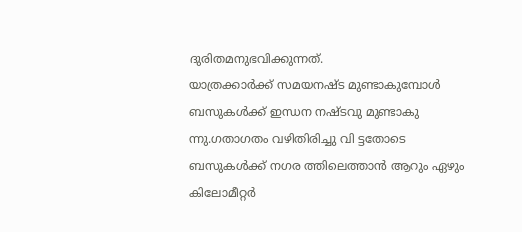ദുരിതമനുഭവിക്കുന്നത്.
യാത്രക്കാര്‍ക്ക് സമയനഷ്ട മുണ്ടാകുമ്പോള്‍ ബസുകള്‍ക്ക് ഇന്ധന നഷ്ടവു മുണ്ടാകു ന്നു.ഗതാഗതം വഴിതിരിച്ചു വി ട്ടതോടെ ബസുകള്‍ക്ക് നഗര ത്തിലെത്താന്‍ ആറും ഏഴും കിലോമീറ്റര്‍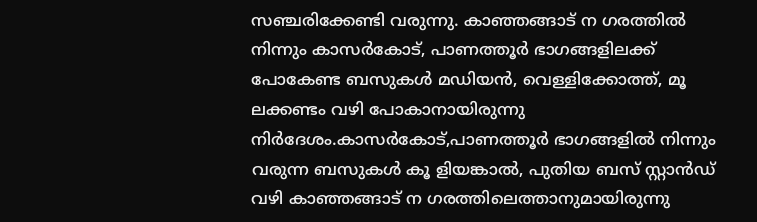സഞ്ചരിക്കേണ്ടി വരുന്നു. കാഞ്ഞങ്ങാട് ന ഗരത്തില്‍ നിന്നും കാസര്‍കോട്, പാണത്തൂര്‍ ഭാഗങ്ങളിലക്ക് പോകേണ്ട ബസുകള്‍ മഡിയന്‍, വെള്ളിക്കോത്ത്, മൂ ലക്കണ്ടം വഴി പോകാനായിരുന്നു നിര്‍ദേശം.കാസര്‍കോട്,പാണത്തൂര്‍ ഭാഗങ്ങളില്‍ നിന്നും വരുന്ന ബസുകള്‍ കൂ ളിയങ്കാല്‍, പുതിയ ബസ് സ്റ്റാന്‍ഡ് വഴി കാഞ്ഞങ്ങാട് ന ഗരത്തിലെത്താനുമായിരുന്നു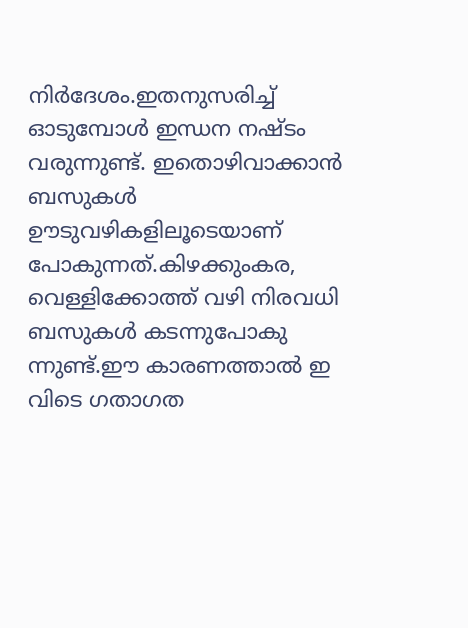നിര്‍ദേശം.ഇതനുസരിച്ച് ഓടുമ്പോള്‍ ഇന്ധന നഷ്ടം വരുന്നുണ്ട്. ഇതൊഴിവാക്കാന്‍ ബസുകള്‍ ഊടുവഴികളിലൂടെയാണ് പോകുന്നത്.കിഴക്കുംകര, വെള്ളിക്കോത്ത് വഴി നിരവധി ബസുകള്‍ കടന്നുപോകു ന്നുണ്ട്.ഈ കാരണത്താല്‍ ഇ വിടെ ഗതാഗത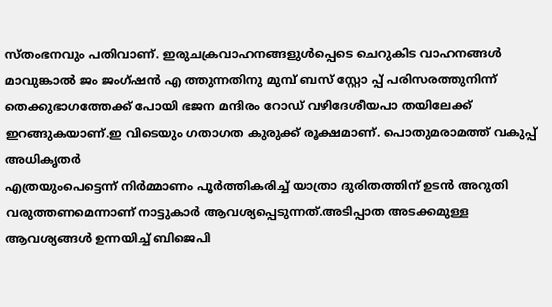സ്തംഭനവും പതിവാണ്. ഇരുചക്രവാഹനങ്ങളുള്‍പ്പെടെ ചെറുകിട വാഹനങ്ങള്‍ മാവുങ്കാല്‍ ജം ജംഗ്ഷന്‍ എ ത്തുന്നതിനു മുമ്പ് ബസ് സ്റ്റോ പ്പ് പരിസരത്തുനിന്ന് തെക്കുഭാഗത്തേക്ക് പോയി ഭജന മന്ദിരം റോഡ് വഴിദേശീയപാ തയിലേക്ക് ഇറങ്ങുകയാണ്.ഇ വിടെയും ഗതാഗത കുരുക്ക് രൂക്ഷമാണ്. പൊതുമരാമത്ത് വകുപ്പ് അധികൃതര്‍
എത്രയുംപെട്ടെന്ന് നിര്‍മ്മാണം പൂര്‍ത്തികരിച്ച് യാത്രാ ദുരിതത്തിന് ഉടന്‍ അറുതി വരുത്തണമെന്നാണ് നാട്ടുകാര്‍ ആവശ്യപ്പെടുന്നത്.അടിപ്പാത അടക്കമുള്ള ആവശ്യങ്ങള്‍ ഉന്നയിച്ച് ബിജെപി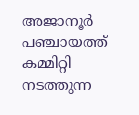അജാനൂര്‍ പഞ്ചായത്ത് കമ്മിറ്റി നടത്തുന്ന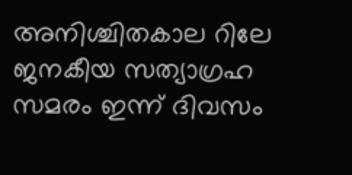അനിശ്ചിതകാല റിലേ ജനകീയ സത്യാഗ്രഹ സമരം ഇന്ന് ദിവസം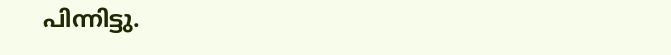പിന്നിട്ടു.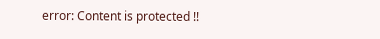error: Content is protected !!